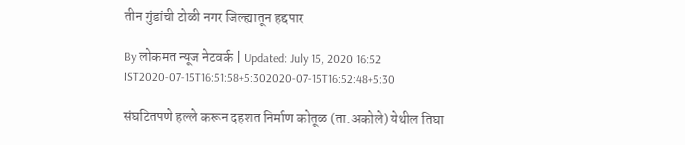तीन गुंडांची टोळी नगर जिल्ह्यातून हद्दपार

By लोकमत न्यूज नेटवर्क | Updated: July 15, 2020 16:52 IST2020-07-15T16:51:58+5:302020-07-15T16:52:48+5:30

संघटितपणे हल्ले करून दहशत निर्माण कोतूळ (ता.अकोले) येथील तिघा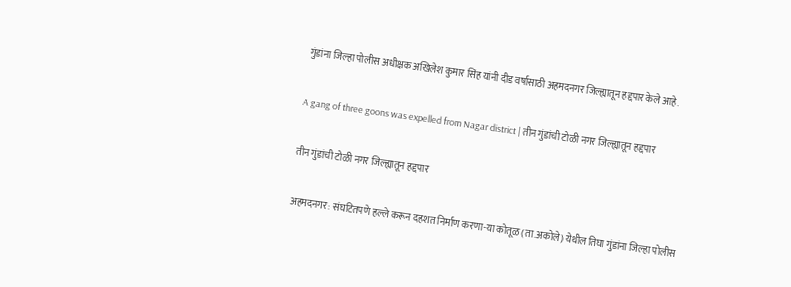गुंडांना जिल्हा पोलीस अधीक्षक अखिलेश कुमार सिंह यांनी दीड वर्षासाठी अहमदनगर जिल्ह्यातून हद्दपार केले आहे.

A gang of three goons was expelled from Nagar district | तीन गुंडांची टोळी नगर जिल्ह्यातून हद्दपार

तीन गुंडांची टोळी नगर जिल्ह्यातून हद्दपार

अहमदनगर: संघटितपणे हल्ले करून दहशत निर्माण करणा-या कोतूळ (ता.अकोले) येथील तिघा गुंडांना जिल्हा पोलीस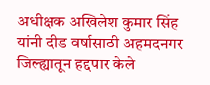अधीक्षक अखिलेश कुमार सिंह यांनी दीड वर्षासाठी अहमदनगर जिल्ह्यातून हद्दपार केले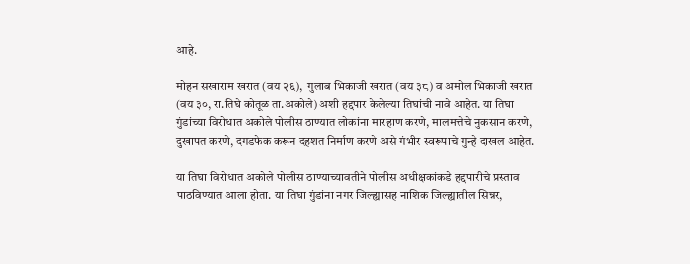आहे.

मोहन सखाराम खरात (वय २६),  गुलाब भिकाजी खरात (वय ३८) व अमोल भिकाजी खरात (वय ३०, रा.तिघे कोतूळ ता.अकोले) अशी हद्दपार केलेल्या तिघांची नावे आहेत. या तिघा गुंडांच्या विरोधात अकोले पोलीस ठाण्यात लोकांना मारहाण करणे, मालमत्तेचे नुकसान करणे, दुखापत करणे, दगडफेक करून दहशत निर्माण करणे असे गंभीर स्वरूपाचे गुन्हे दाखल आहेत.

या तिघा विरोधात अकोले पोलीस ठाण्याच्यावतीने पोलीस अधीक्षकांकडे हद्दपारीचे प्रस्ताव पाठविण्यात आला होता. या तिघा गुंडांना नगर जिल्ह्यासह नाशिक जिल्ह्यातील सिन्नर,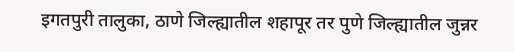इगतपुरी तालुका, ठाणे जिल्ह्यातील शहापूर तर पुणे जिल्ह्यातील जुन्नर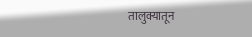तालुक्यातून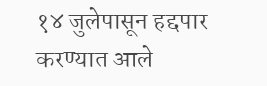१४ जुलेपासून हद्दपार करण्यात आले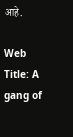आहे.

Web Title: A gang of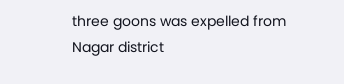three goons was expelled from Nagar district